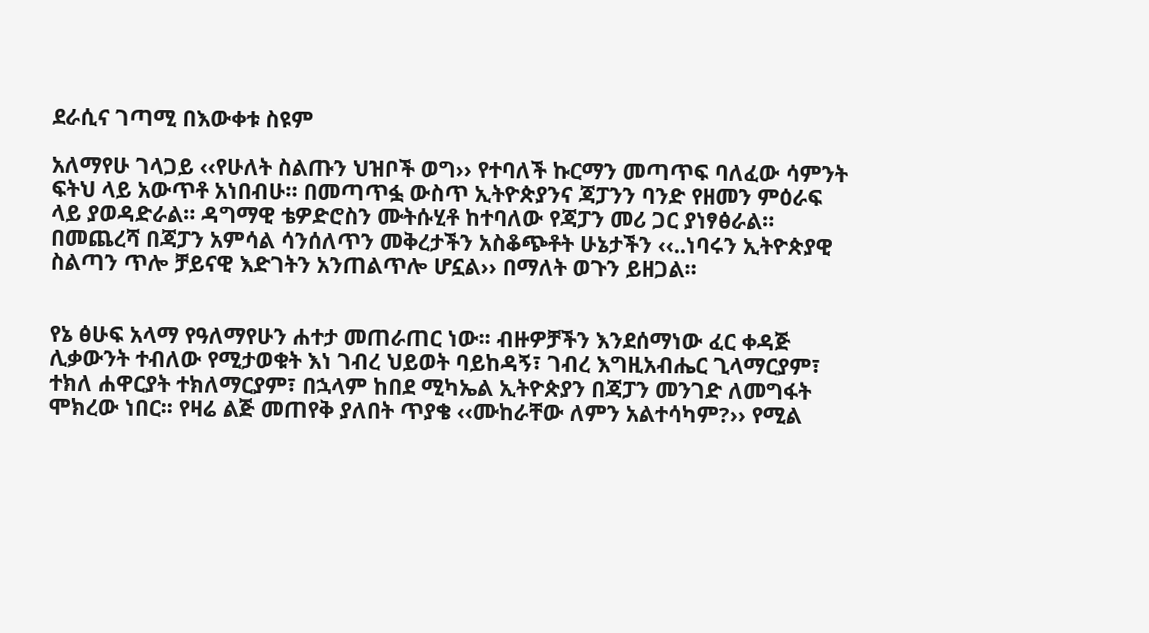ደራሲና ገጣሚ በእውቀቱ ስዩም

አለማየሁ ገላጋይ ‹‹የሁለት ስልጡን ህዝቦች ወግ›› የተባለች ኩርማን መጣጥፍ ባለፈው ሳምንት ፍትህ ላይ አውጥቶ አነበብሁ። በመጣጥፏ ውስጥ ኢትዮጵያንና ጃፓንን ባንድ የዘመን ምዕራፍ ላይ ያወዳድራል። ዳግማዊ ቴዎድሮስን ሙትሱሂቶ ከተባለው የጃፓን መሪ ጋር ያነፃፅራል። በመጨረሻ በጃፓን አምሳል ሳንሰለጥን መቅረታችን አስቆጭቶት ሁኔታችን ‹‹..ነባሩን ኢትዮጵያዊ ስልጣን ጥሎ ቻይናዊ እድገትን አንጠልጥሎ ሆኗል›› በማለት ወጉን ይዘጋል።


የኔ ፅሁፍ አላማ የዓለማየሁን ሐተታ መጠራጠር ነው፡፡ ብዙዎቻችን እንደሰማነው ፈር ቀዳጅ ሊቃውንት ተብለው የሚታወቁት እነ ገብረ ህይወት ባይከዳኝ፣ ገብረ እግዚአብሔር ጊላማርያም፣ ተክለ ሐዋርያት ተክለማርያም፣ በኋላም ከበደ ሚካኤል ኢትዮጵያን በጃፓን መንገድ ለመግፋት ሞክረው ነበር፡፡ የዛሬ ልጅ መጠየቅ ያለበት ጥያቄ ‹‹ሙከራቸው ለምን አልተሳካም?›› የሚል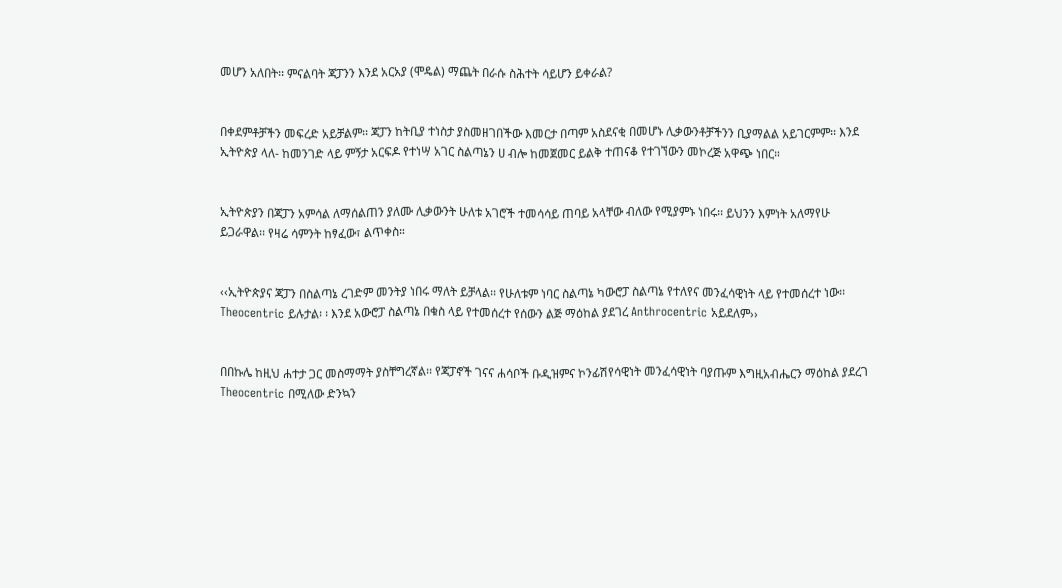መሆን አለበት፡፡ ምናልባት ጃፓንን እንደ አርአያ (ሞዴል) ማጨት በራሱ ስሕተት ሳይሆን ይቀራል?


በቀደምቶቻችን መፍረድ አይቻልም፡፡ ጃፓን ከትቢያ ተነስታ ያስመዘገበችው እመርታ በጣም አስደናቂ በመሆኑ ሊቃውንቶቻችንን ቢያማልል አይገርምም፡፡ እንደ ኢትዮጵያ ላለ- ከመንገድ ላይ ምኝታ አርፍዶ የተነሣ አገር ስልጣኔን ሀ ብሎ ከመጀመር ይልቅ ተጠናቆ የተገኘውን መኮረጅ አዋጭ ነበር።


ኢትዮጵያን በጃፓን አምሳል ለማሰልጠን ያለሙ ሊቃውንት ሁለቱ አገሮች ተመሳሳይ ጠባይ አላቸው ብለው የሚያምኑ ነበሩ፡፡ ይህንን እምነት አለማየሁ ይጋራዋል፡፡ የዛሬ ሳምንት ከፃፈው፣ ልጥቀስ።


‹‹ኢትዮጵያና ጃፓን በስልጣኔ ረገድም መንትያ ነበሩ ማለት ይቻላል፡፡ የሁለቱም ነባር ስልጣኔ ካውሮፓ ስልጣኔ የተለየና መንፈሳዊነት ላይ የተመሰረተ ነው፡፡ Theocentric ይሉታል፡ ፡ እንደ አውሮፓ ስልጣኔ በቁስ ላይ የተመሰረተ የሰውን ልጅ ማዕከል ያደገረ Anthrocentric አይደለም››


በበኩሌ ከዚህ ሐተታ ጋር መስማማት ያስቸግረኛል፡፡ የጃፓኖች ገናና ሐሳቦች ቡዲዝምና ኮንፊሽየሳዊነት መንፈሳዊነት ባያጡም እግዚአብሔርን ማዕከል ያደረገ Theocentric በሚለው ድንኳን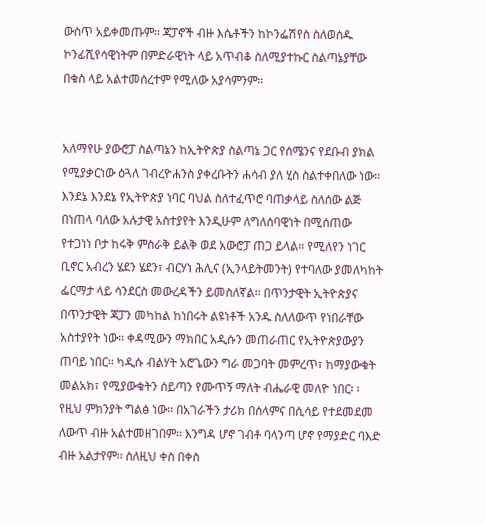ውስጥ አይቀመጡም፡፡ ጃፓኖች ብዙ እሴቶችን ከኮንፌሽየስ ስለወሰዱ ኮንፊሺየሳዊነትም በምድራዊነት ላይ አጥብቆ ስለሚያተኩር ስልጣኔያቸው በቁስ ላይ አልተመሰረተም የሚለው አያሳምንም።


አለማየሁ ያውሮፓ ስልጣኔን ከኢትዮጵያ ስልጣኔ ጋር የሰሜንና የደቡብ ያክል የሚያቃርነው ዕጓለ ገብረዮሐንስ ያቀረቡትን ሐሳብ ያለ ሂስ ስልተቀበለው ነው፡፡ እንደኔ እንደኔ የኢትዮጵያ ነባር ባህል ስለተፈጥሮ ባጠቃላይ ስለሰው ልጅ በነጠላ ባለው አሉታዊ አስተያየት እንዲሁም ለግለሰባዊነት በሚሰጠው የተጋነነ ቦታ ከሩቅ ምስራቅ ይልቅ ወደ አውሮፓ ጠጋ ይላል፡፡ የሚለየን ነገር ቢኖር አብረን ሄደን ሄደን፣ ብርሃነ ሕሊና (ኢንላይትመንት) የተባለው ያመለካከት ፌርማታ ላይ ሳንደርስ መውረዳችን ይመስለኛል፡፡ በጥንታዊት ኢትዮጵያና በጥንታዊት ጃፓን መካከል ከነበሩት ልዩነቶች አንዱ ስለለውጥ የነበራቸው አስተያየት ነው፡፡ ቀዳሚውን ማክበር አዲሱን መጠራጠር የኢትዮጵያውያን ጠባይ ነበር፡፡ ካዲሱ ብልሃት አሮጌውን ግራ መጋባት መምረጥ፣ ከማያውቁት መልአክ፣ የሚያውቁትን ሰይጣን የሙጥኝ ማለት ብሔራዊ መለዮ ነበር፡ ፡ የዚህ ምክንያት ግልፅ ነው፡፡ በአገራችን ታሪክ በሰላምና በሲሳይ የተደመደመ ለውጥ ብዙ አልተመዘገበም፡፡ እንግዳ ሆኖ ገብቶ ባላንጣ ሆኖ የማያድር ባእድ ብዙ አልታየም፡፡ ስለዚህ ቀስ በቀስ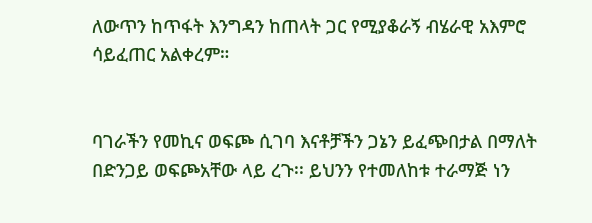ለውጥን ከጥፋት እንግዳን ከጠላት ጋር የሚያቆራኝ ብሄራዊ አእምሮ ሳይፈጠር አልቀረም።


ባገራችን የመኪና ወፍጮ ሲገባ እናቶቻችን ጋኔን ይፈጭበታል በማለት በድንጋይ ወፍጮአቸው ላይ ረጉ፡፡ ይህንን የተመለከቱ ተራማጅ ነን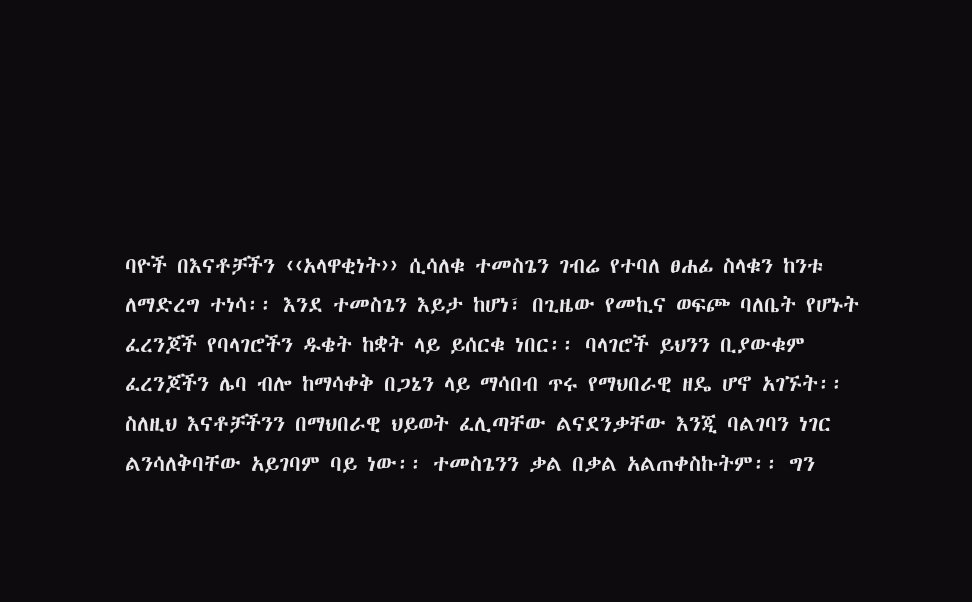ባዮች በእናቶቻችን ‹‹አላዋቂነት›› ሲሳለቁ ተመስጌን ገብሬ የተባለ ፀሐፊ ስላቁን ከንቱ ለማድረግ ተነሳ፡፡ እንደ ተመስጌን እይታ ከሆነ፣ በጊዜው የመኪና ወፍጮ ባለቤት የሆኑት ፈረንጆች የባላገሮችን ዱቄት ከቋት ላይ ይሰርቁ ነበር፡፡ ባላገሮች ይህንን ቢያውቁም ፈረንጆችን ሌባ ብሎ ከማሳቀቅ በጋኔን ላይ ማሳበብ ጥሩ የማህበራዊ ዘዴ ሆኖ አገኙት፡፡ ስለዚህ እናቶቻችንን በማህበራዊ ህይወት ፈሊጣቸው ልናደንቃቸው እንጂ ባልገባን ነገር ልንሳለቅባቸው አይገባም ባይ ነው፡፡ ተመስጌንን ቃል በቃል አልጠቀስኩትም፡፡ ግን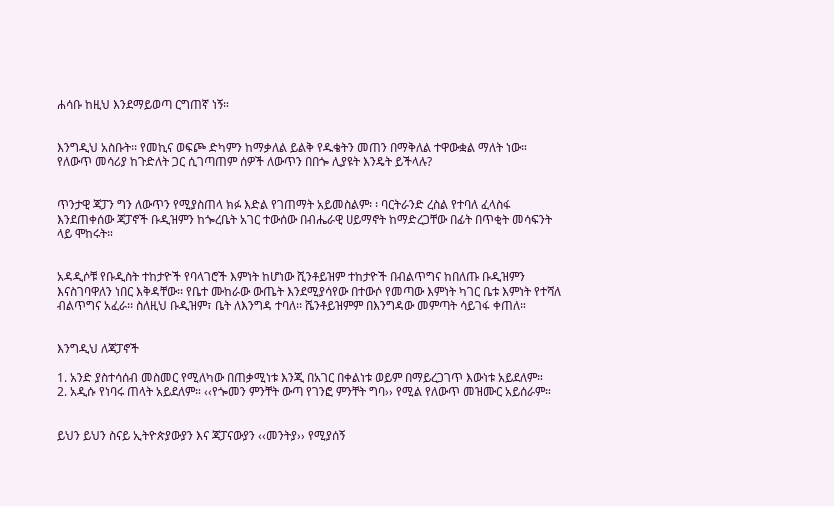ሐሳቡ ከዚህ እንደማይወጣ ርግጠኛ ነኝ።


እንግዲህ አስቡት፡፡ የመኪና ወፍጮ ድካምን ከማቃለል ይልቅ የዱቄትን መጠን በማቅለል ተዋውቋል ማለት ነው። የለውጥ መሳሪያ ከጉድለት ጋር ሲገጣጠም ሰዎች ለውጥን በበጐ ሊያዩት እንዴት ይችላሉ?


ጥንታዊ ጃፓን ግን ለውጥን የሚያስጠላ ክፉ እድል የገጠማት አይመስልም፡ ፡ ባርትራንድ ረስል የተባለ ፈላስፋ እንደጠቀሰው ጃፓኖች ቡዲዝምን ከጐረቤት አገር ተውሰው በብሔራዊ ሀይማኖት ከማድረጋቸው በፊት በጥቂት መሳፍንት ላይ ሞከሩት።


አዳዲሶቹ የቡዲስት ተከታዮች የባላገሮች እምነት ከሆነው ሺንቶይዝም ተከታዮች በብልጥግና ከበለጡ ቡዲዝምን እናስገባዋለን ነበር እቅዳቸው፡፡ የቤተ ሙከራው ውጤት እንደሚያሳየው በተውሶ የመጣው እምነት ካገር ቤቱ እምነት የተሻለ ብልጥግና አፈራ፡፡ ስለዚህ ቡዲዝም፣ ቤት ለእንግዳ ተባለ፡፡ ሼንቶይዝምም በእንግዳው መምጣት ሳይገፋ ቀጠለ።


እንግዲህ ለጃፓኖች

1. አንድ ያስተሳሰብ መስመር የሚለካው በጠቃሚነቱ እንጂ በአገር በቀልነቱ ወይም በማይረጋገጥ እውነቱ አይደለም።
2. አዲሱ የነባሩ ጠላት አይደለም። ‹‹የጐመን ምንቸት ውጣ የገንፎ ምንቸት ግባ›› የሚል የለውጥ መዝሙር አይሰራም።


ይህን ይህን ስናይ ኢትዮጵያውያን እና ጃፓናውያን ‹‹መንትያ›› የሚያሰኝ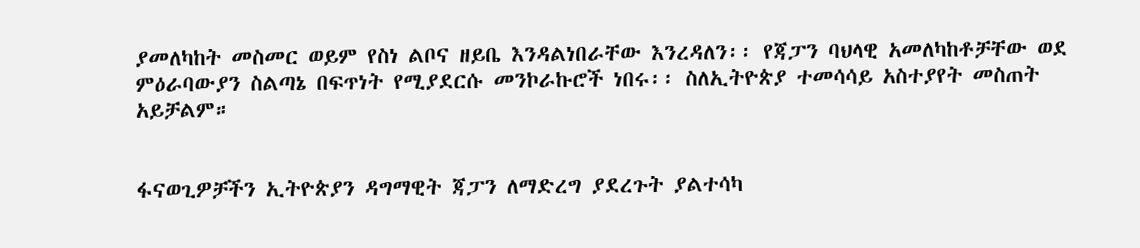ያመለካከት መስመር ወይም የስነ ልቦና ዘይቤ እንዳልነበራቸው እንረዳለን፡፡ የጃፓን ባህላዊ አመለካከቶቻቸው ወደ ምዕራባውያን ስልጣኔ በፍጥነት የሚያደርሱ መንኮራኩሮች ነበሩ፡፡ ስለኢትዮጵያ ተመሳሳይ አስተያየት መስጠት አይቻልም።


ፋናወጊዎቻችን ኢትዮጵያን ዳግማዊት ጃፓን ለማድረግ ያደረጉት ያልተሳካ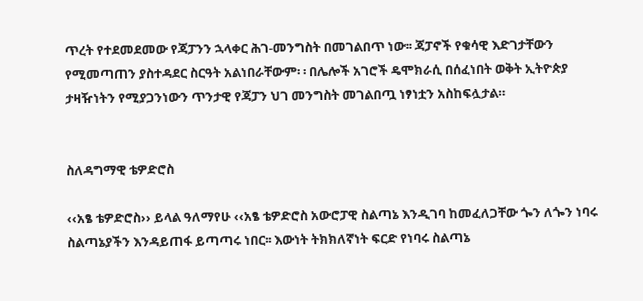ጥረት የተደመደመው የጃፓንን ኋላቀር ሕገ-መንግስት በመገልበጥ ነው፡፡ ጃፓኖች የቁሳዊ እድገታቸውን የሚመጣጠን ያስተዳደር ስርዓት አልነበራቸውም፡ ፡ በሌሎች አገሮች ዴሞክራሲ በሰፈነበት ወቅት ኢትዮጵያ ታዛዥነትን የሚያጋንነውን ጥንታዊ የጃፓን ህገ መንግስት መገልበጧ ነፃነቷን አስከፍሏታል።


ስለዳግማዊ ቴዎድሮስ

‹‹አፄ ቴዎድሮስ›› ይላል ዓለማየሁ ‹‹አፄ ቴዎድሮስ አውሮፓዊ ስልጣኔ እንዲገባ ከመፈለጋቸው ጐን ለጐን ነባሩ ስልጣኔያችን እንዳይጠፋ ይጣጣሩ ነበር፡፡ እውነት ትክክለኛነት ፍርድ የነባሩ ስልጣኔ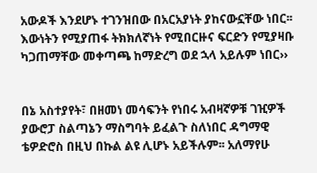አውዶች እንደሆኑ ተገንዝበው በአርአያነት ያከናውኗቸው ነበር፡፡ እውነትን የሚያጠፋ ትክክለኛነት የሚበርዙና ፍርድን የሚያዛቡ ካጋጠማቸው መቀጣጫ ከማድረግ ወደ ኋላ አይሉም ነበር››


በኔ አስተያየት፣ በዘመነ መሳፍንት የነበሩ አብዛኛዎቹ ገዢዎች ያውሮፓ ስልጣኔን ማስግባት ይፈልጉ ስለነበር ዳግማዊ ቴዎድሮስ በዚህ በኩል ልዩ ሊሆኑ አይችሉም፡፡ አለማየሁ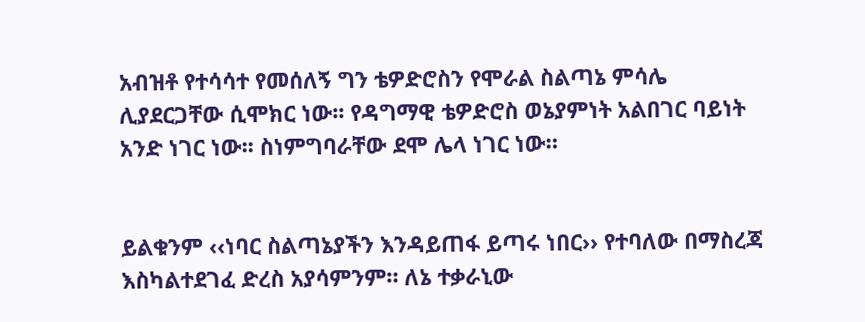አብዝቶ የተሳሳተ የመሰለኝ ግን ቴዎድሮስን የሞራል ስልጣኔ ምሳሌ ሊያደርጋቸው ሲሞክር ነው፡፡ የዳግማዊ ቴዎድሮስ ወኔያምነት አልበገር ባይነት አንድ ነገር ነው፡፡ ስነምግባራቸው ደሞ ሌላ ነገር ነው።


ይልቁንም ‹‹ነባር ስልጣኔያችን እንዳይጠፋ ይጣሩ ነበር›› የተባለው በማስረጃ እስካልተደገፈ ድረስ አያሳምንም። ለኔ ተቃራኒው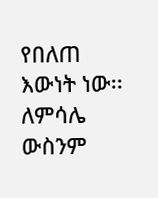የበለጠ እውነት ነው፡፡ ለምሳሌ ውስንም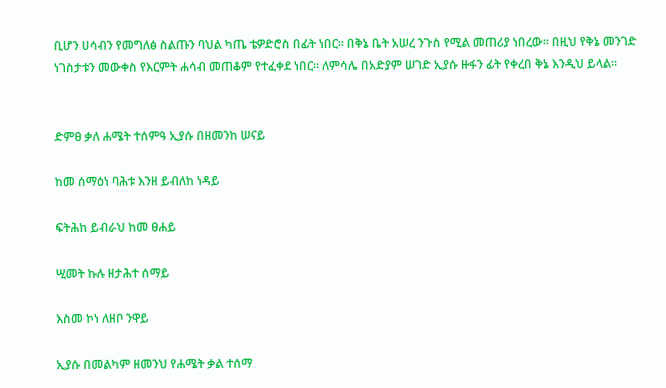ቢሆን ሀሳብን የመግለፅ ስልጡን ባህል ካጤ ቴዎድሮስ በፊት ነበር። በቅኔ ቤት አሠረ ንጉስ የሚል መጠሪያ ነበረው፡፡ በዚህ የቅኔ መንገድ ነገስታቱን መውቀስ የእርምት ሐሳብ መጠቆም የተፈቀደ ነበር፡፡ ለምሳሌ በአድያም ሠገድ ኢያሱ ዙፋን ፊት የቀረበ ቅኔ እንዲህ ይላል።


ድምፀ ቃለ ሐሜት ተሰምዓ ኢያሱ በዘመንከ ሠናይ

ከመ ሰማዕነ ባሕቱ እንዘ ይብለከ ነዳይ

ፍትሕከ ይብራህ ከመ ፀሐይ

ሢመት ኩሉ ዘታሕተ ሰማይ

እስመ ኮነ ለዘቦ ንዋይ

ኢያሱ በመልካም ዘመንህ የሐሜት ቃል ተሰማ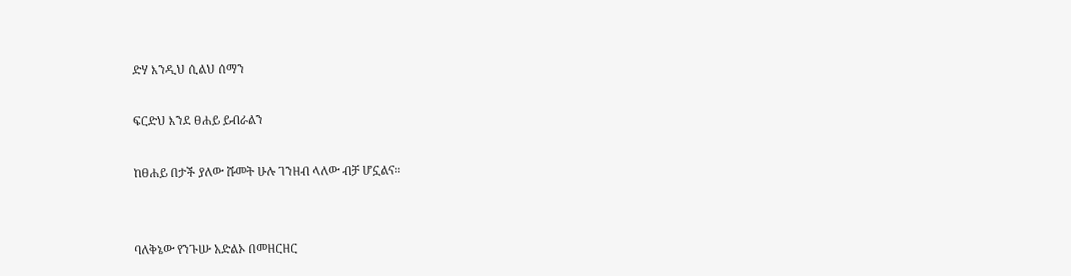ድሃ እንዲህ ሲልህ ሰማን

ፍርድህ እንደ ፀሐይ ይብራልን

ከፀሐይ በታች ያለው ሹመት ሁሉ ገንዘብ ላለው ብቻ ሆኗልና።


ባለቅኔው የንጉሡ አድልኦ በመዘርዘር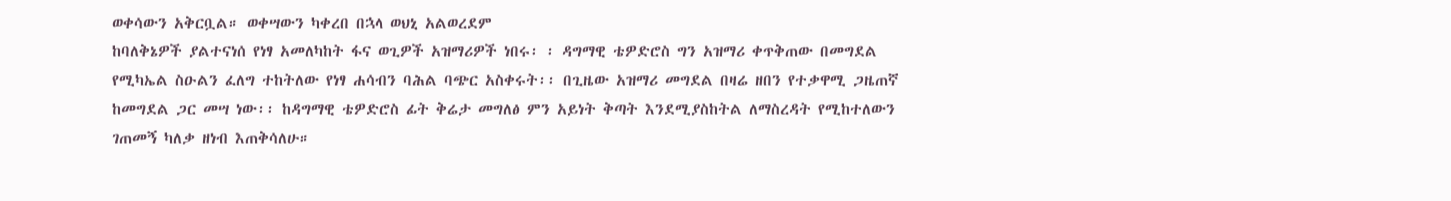ወቀሳውን አቅርቧል። ወቀሣውን ካቀረበ በኋላ ወህኒ አልወረደም
ከባለቅኔዎች ያልተናነሰ የነፃ አመለካከት ፋና ወጊዎች አዝማሪዎች ነበሩ፡ ፡ ዳግማዊ ቴዎድሮስ ግን አዝማሪ ቀጥቅጠው በመግደል የሚካኤል ስዑልን ፈለግ ተከትለው የነፃ ሐሳብን ባሕል ባጭር አስቀሩት፡፡ በጊዜው አዝማሪ መግደል በዛሬ ዘበን የተቃዋሚ ጋዜጠኛ ከመግደል ጋር መሣ ነው፡፡ ከዳግማዊ ቴዎድሮስ ፊት ቅሬታ መግለፅ ምን አይነት ቅጣት እንደሚያስከትል ለማስረዳት የሚከተለውን ገጠመኝ ካለቃ ዘነብ እጠቅሳለሁ።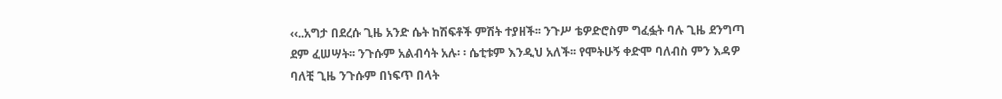‹‹..አግታ በደረሱ ጊዜ አንድ ሴት ከሽፍቶች ምሽት ተያዘች፡፡ ንጉሥ ቴዎድሮስም ግፈፏት ባሉ ጊዜ ደንግጣ ደም ፈሠሣት፡፡ ንጉሱም አልብሳት አሉ፡ ፡ ሴቲቱም እንዲህ አለች፡፡ የሞትሁኝ ቀድሞ ባለብስ ምን እዳዎ ባለቺ ጊዜ ንጉሱም በነፍጥ በላት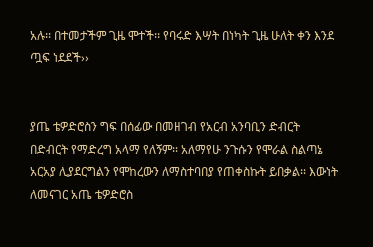አሉ፡፡ በተመታችም ጊዜ ሞተች፡፡ የባሩድ እሣት በነካት ጊዜ ሁለት ቀን እንደ ጧፍ ነደደች››


ያጤ ቴዎድሮስን ግፍ በሰፊው በመዘገብ የአርብ አንባቢን ድብርት በድብርት የማድረግ አላማ የለኝም፡፡ አለማየሁ ንጉሱን የሞራል ስልጣኔ አርአያ ሊያደርግልን የሞከረውን ለማስተባበያ የጠቀስኩት ይበቃል፡፡ እውነት ለመናገር አጤ ቴዎድሮስ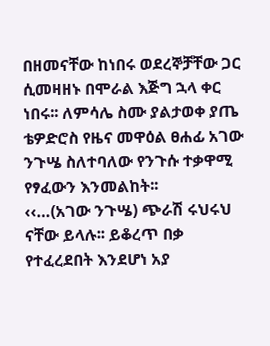በዘመናቸው ከነበሩ ወደረኞቻቸው ጋር ሲመዛዘኑ በሞራል እጅግ ኋላ ቀር ነበሩ፡፡ ለምሳሌ ስሙ ያልታወቀ ያጤ ቴዎድሮስ የዜና መዋዕል ፀሐፊ አገው ንጉሤ ስለተባለው የንጉሱ ተቃዋሚ የፃፈውን እንመልከት፡፡
‹‹…(አገው ንጉሤ) ጭራሽ ሩህሩህ ናቸው ይላሉ፡፡ ይቆረጥ በቃ የተፈረደበት እንደሆነ አያ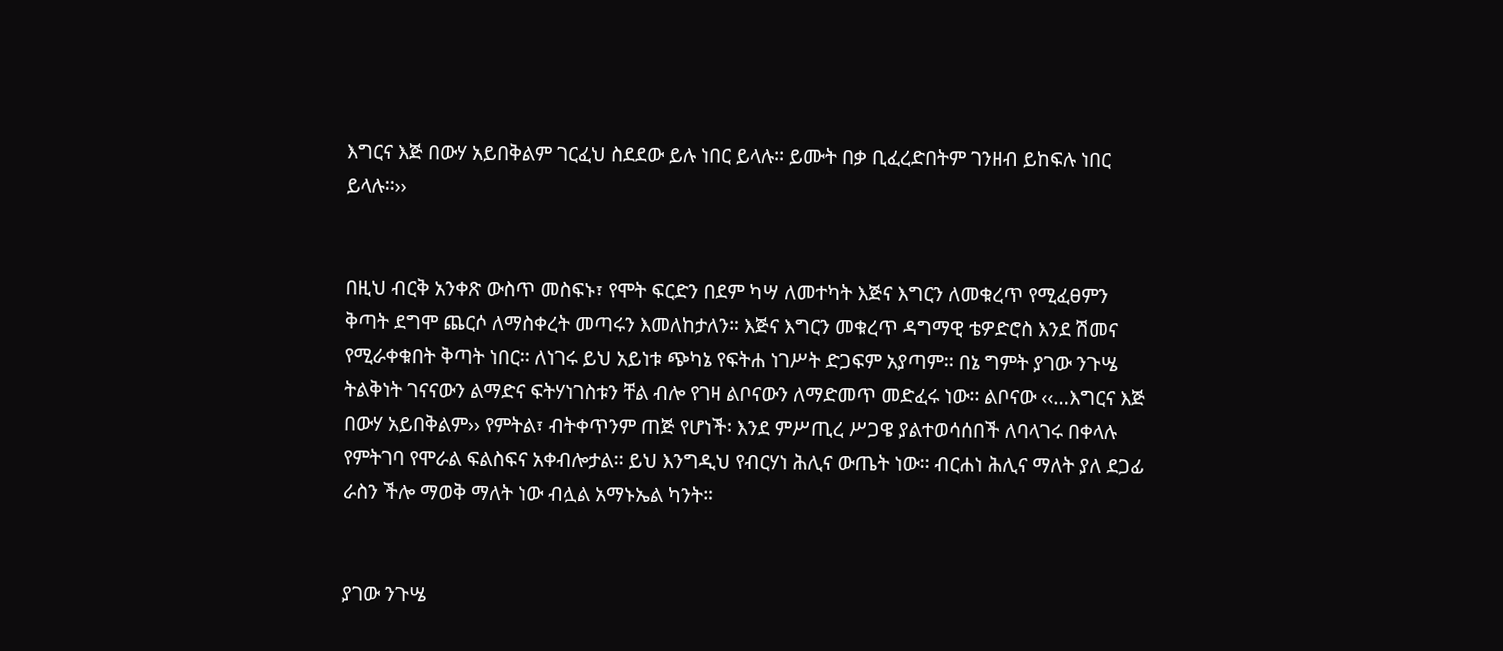እግርና እጅ በውሃ አይበቅልም ገርፈህ ስደደው ይሉ ነበር ይላሉ፡፡ ይሙት በቃ ቢፈረድበትም ገንዘብ ይከፍሉ ነበር ይላሉ፡፡››


በዚህ ብርቅ አንቀጽ ውስጥ መስፍኑ፣ የሞት ፍርድን በደም ካሣ ለመተካት እጅና እግርን ለመቁረጥ የሚፈፀምን ቅጣት ደግሞ ጨርሶ ለማስቀረት መጣሩን እመለከታለን። እጅና እግርን መቁረጥ ዳግማዊ ቴዎድሮስ እንደ ሽመና የሚራቀቁበት ቅጣት ነበር፡፡ ለነገሩ ይህ አይነቱ ጭካኔ የፍትሐ ነገሥት ድጋፍም አያጣም፡፡ በኔ ግምት ያገው ንጉሤ ትልቅነት ገናናውን ልማድና ፍትሃነገስቱን ቸል ብሎ የገዛ ልቦናውን ለማድመጥ መድፈሩ ነው፡፡ ልቦናው ‹‹…እግርና እጅ በውሃ አይበቅልም›› የምትል፣ ብትቀጥንም ጠጅ የሆነች፡ እንደ ምሥጢረ ሥጋዌ ያልተወሳሰበች ለባላገሩ በቀላሉ የምትገባ የሞራል ፍልስፍና አቀብሎታል፡፡ ይህ እንግዲህ የብርሃነ ሕሊና ውጤት ነው፡፡ ብርሐነ ሕሊና ማለት ያለ ደጋፊ ራስን ችሎ ማወቅ ማለት ነው ብሏል አማኑኤል ካንት።


ያገው ንጉሤ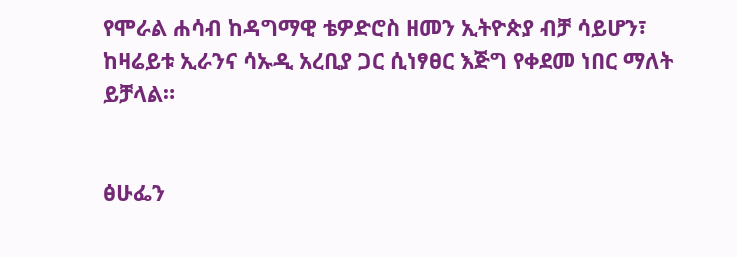የሞራል ሐሳብ ከዳግማዊ ቴዎድሮስ ዘመን ኢትዮጵያ ብቻ ሳይሆን፣ ከዛሬይቱ ኢራንና ሳኡዲ አረቢያ ጋር ሲነፃፀር እጅግ የቀደመ ነበር ማለት ይቻላል።


ፅሁፌን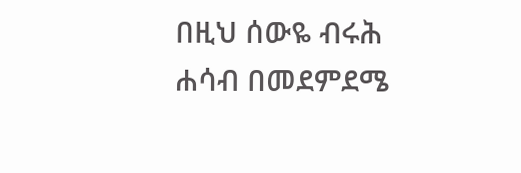በዚህ ሰውዬ ብሩሕ ሐሳብ በመደምደሜ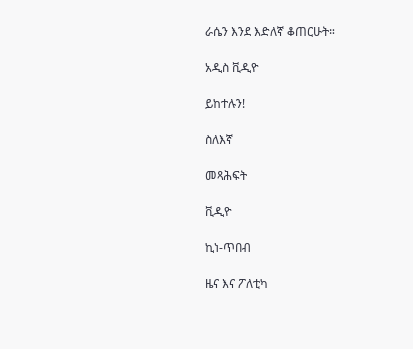ራሴን እንደ እድለኛ ቆጠርሁት።

አዲስ ቪዲዮ

ይከተሉን!

ስለእኛ

መጻሕፍት

ቪዲዮ

ኪነ-ጥበብ

ዜና እና ፖለቲካ